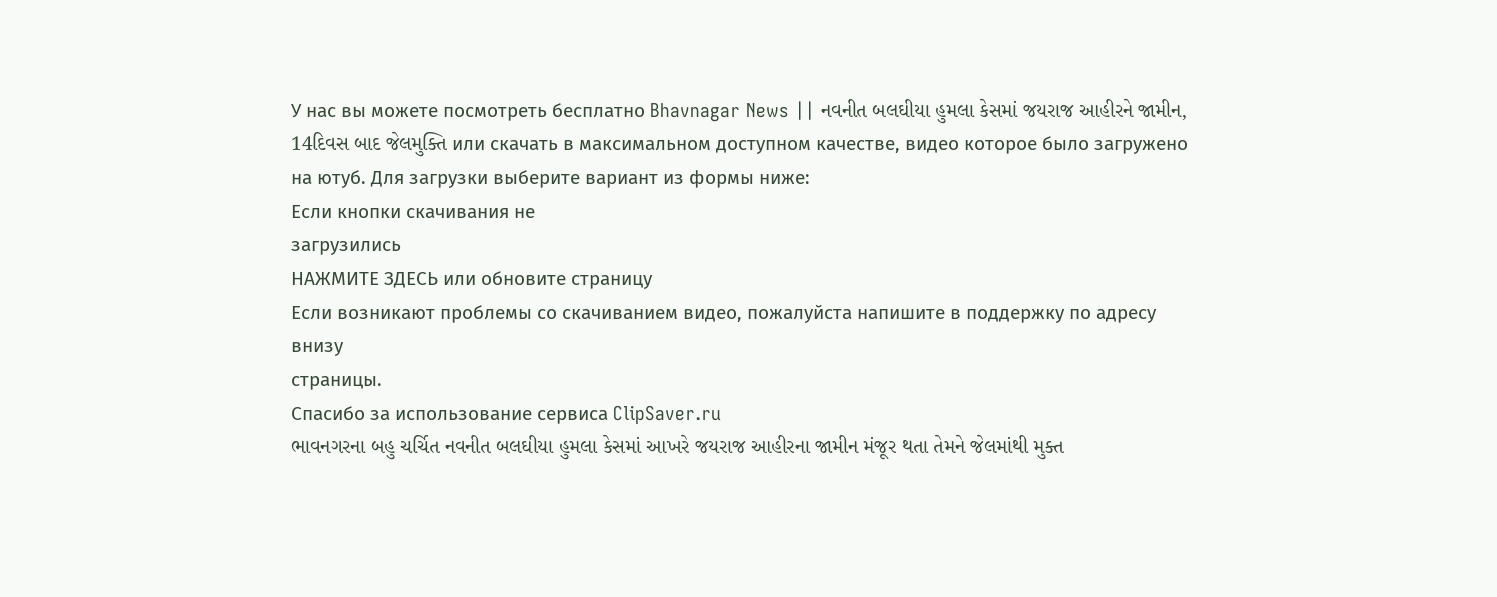У нас вы можете посмотреть бесплатно Bhavnagar News || નવનીત બલઘીયા હુમલા કેસમાં જયરાજ આહીરને જામીન, 14દિવસ બાદ જેલમુક્તિ или скачать в максимальном доступном качестве, видео которое было загружено на ютуб. Для загрузки выберите вариант из формы ниже:
Если кнопки скачивания не
загрузились
НАЖМИТЕ ЗДЕСЬ или обновите страницу
Если возникают проблемы со скачиванием видео, пожалуйста напишите в поддержку по адресу внизу
страницы.
Спасибо за использование сервиса ClipSaver.ru
ભાવનગરના બહુ ચર્ચિત નવનીત બલઘીયા હુમલા કેસમાં આખરે જયરાજ આહીરના જામીન મંજૂર થતા તેમને જેલમાંથી મુક્ત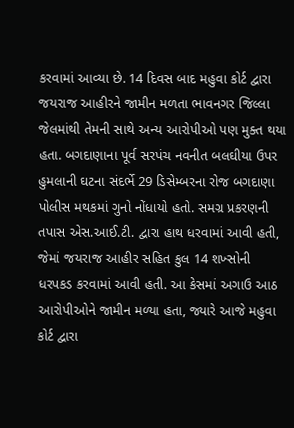કરવામાં આવ્યા છે. 14 દિવસ બાદ મહુવા કોર્ટ દ્વારા જયરાજ આહીરને જામીન મળતા ભાવનગર જિલ્લા જેલમાંથી તેમની સાથે અન્ય આરોપીઓ પણ મુક્ત થયા હતા. બગદાણાના પૂર્વ સરપંચ નવનીત બલઘીયા ઉપર હુમલાની ઘટના સંદર્ભે 29 ડિસેમ્બરના રોજ બગદાણા પોલીસ મથકમાં ગુનો નોંધાયો હતો. સમગ્ર પ્રકરણની તપાસ એસ.આઈ.ટી. દ્વારા હાથ ધરવામાં આવી હતી, જેમાં જયરાજ આહીર સહિત કુલ 14 શખ્સોની ધરપકડ કરવામાં આવી હતી. આ કેસમાં અગાઉ આઠ આરોપીઓને જામીન મળ્યા હતા, જ્યારે આજે મહુવા કોર્ટ દ્વારા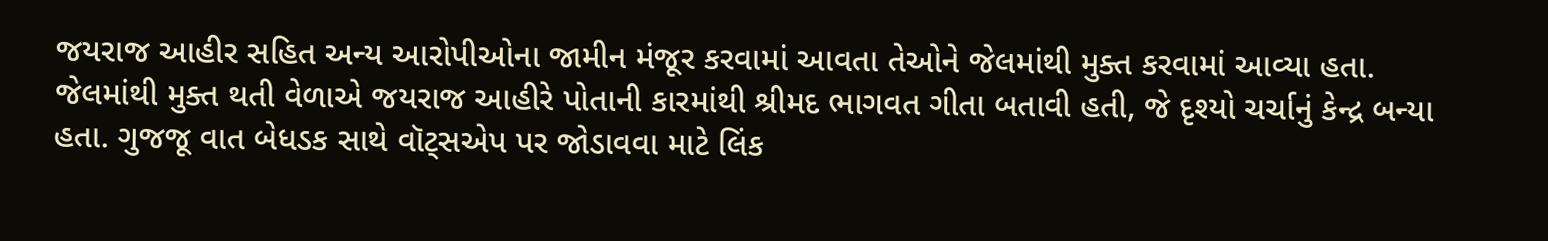જયરાજ આહીર સહિત અન્ય આરોપીઓના જામીન મંજૂર કરવામાં આવતા તેઓને જેલમાંથી મુક્ત કરવામાં આવ્યા હતા. જેલમાંથી મુક્ત થતી વેળાએ જયરાજ આહીરે પોતાની કારમાંથી શ્રીમદ ભાગવત ગીતા બતાવી હતી, જે દૃશ્યો ચર્ચાનું કેન્દ્ર બન્યા હતા. ગુજજૂ વાત બેધડક સાથે વૉટ્સએપ પર જોડાવવા માટે લિંક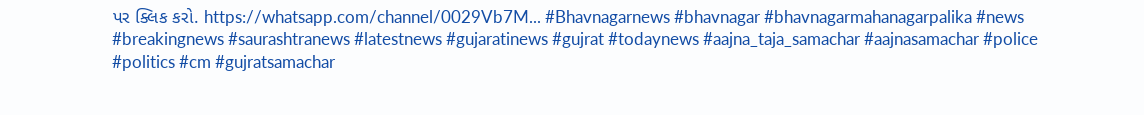પર ક્લિક કરો. https://whatsapp.com/channel/0029Vb7M... #Bhavnagarnews #bhavnagar #bhavnagarmahanagarpalika #news #breakingnews #saurashtranews #latestnews #gujaratinews #gujrat #todaynews #aajna_taja_samachar #aajnasamachar #police #politics #cm #gujratsamachar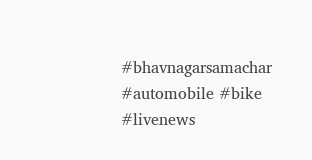#bhavnagarsamachar #automobile #bike #livenews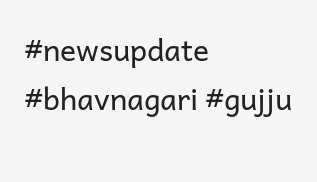#newsupdate #bhavnagari #gujju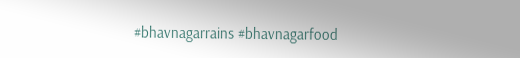#bhavnagarrains #bhavnagarfood